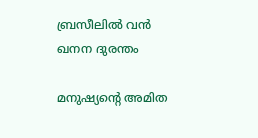ബ്രസീലില്‍ വന്‍ ഖനന ദുരന്തം

മനുഷ്യന്‍റെ അമിത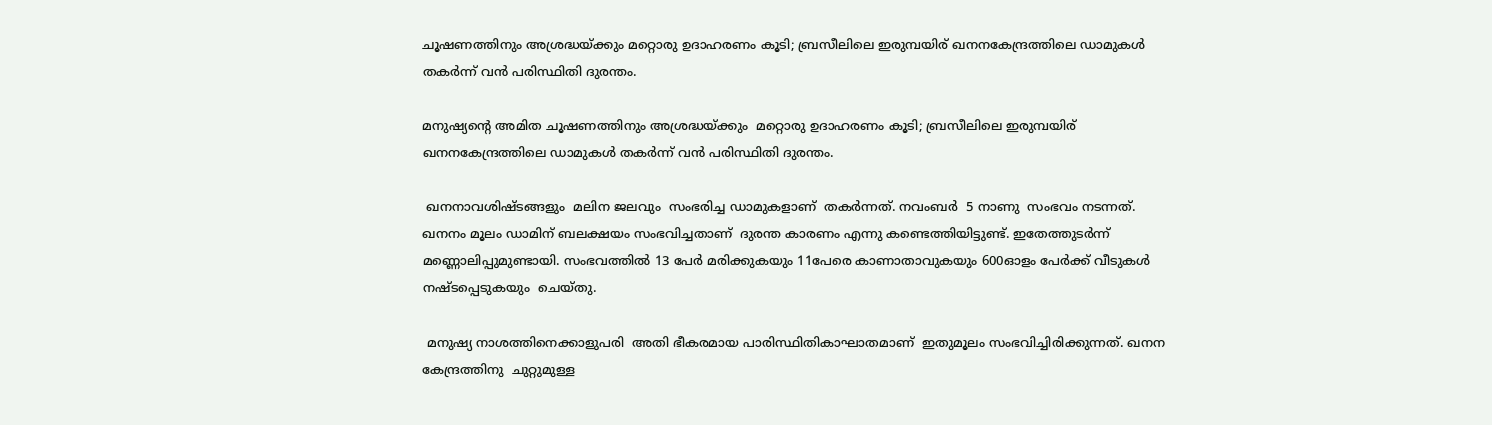ചൂഷണത്തിനും അശ്രദ്ധയ്ക്കും മറ്റൊരു ഉദാഹരണം കൂടി; ബ്രസീലിലെ ഇരുമ്പയിര് ഖനനകേന്ദ്രത്തിലെ ഡാമുകള്‍ തകര്‍ന്ന് വന്‍ പരിസ്ഥിതി ദുരന്തം.

മനുഷ്യന്‍റെ അമിത ചൂഷണത്തിനും അശ്രദ്ധയ്ക്കും  മറ്റൊരു ഉദാഹരണം കൂടി; ബ്രസീലിലെ ഇരുമ്പയിര് ഖനനകേന്ദ്രത്തിലെ ഡാമുകള്‍ തകര്‍ന്ന് വന്‍ പരിസ്ഥിതി ദുരന്തം.

 ഖനനാവശിഷ്ടങ്ങളും  മലിന ജലവും  സംഭരിച്ച ഡാമുകളാണ്  തകര്‍ന്നത്. നവംബര്‍  5 നാണു  സംഭവം നടന്നത്. ഖനനം മൂലം ഡാമിന് ബലക്ഷയം സംഭവിച്ചതാണ്  ദുരന്ത കാരണം എന്നു കണ്ടെത്തിയിട്ടുണ്ട്. ഇതേത്തുടര്‍ന്ന് മണ്ണൊലിപ്പുമുണ്ടായി. സംഭവത്തില്‍ 13 പേര്‍ മരിക്കുകയും 11പേരെ കാണാതാവുകയും 600ഓളം പേര്‍ക്ക് വീടുകള്‍  നഷ്ടപ്പെടുകയും  ചെയ്തു.

 മനുഷ്യ നാശത്തിനെക്കാളുപരി  അതി ഭീകരമായ പാരിസ്ഥിതികാഘാതമാണ്  ഇതുമൂലം സംഭവിച്ചിരിക്കുന്നത്. ഖനന കേന്ദ്രത്തിനു  ചുറ്റുമുള്ള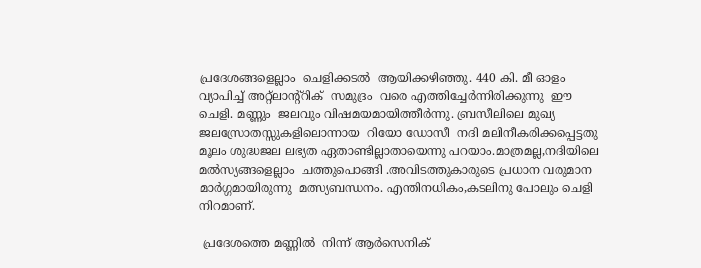പ്രദേശങ്ങളെല്ലാം  ചെളിക്കടല്‍  ആയിക്കഴിഞ്ഞു. 440 കി. മീ ഓളം വ്യാപിച്ച് അറ്റ്ലാന്റ്റിക്  സമുദ്രം  വരെ എത്തിച്ചേര്‍ന്നിരിക്കുന്നു  ഈ ചെളി. മണ്ണും  ജലവും വിഷമയമായിത്തീര്‍ന്നു. ബ്രസീലിലെ മുഖ്യ ജലസ്രോതസ്സുകളിലൊന്നായ  റിയോ ഡോസീ  നദി മലിനീകരിക്കപ്പെട്ടതു മൂലം ശുദ്ധജല ലഭ്യത ഏതാണ്ടില്ലാതായെന്നു പറയാം.മാത്രമല്ല,നദിയിലെ മല്‍സ്യങ്ങളെല്ലാം  ചത്തുപൊങ്ങി .അവിടത്തുകാരുടെ പ്രധാന വരുമാന മാര്‍ഗ്ഗമായിരുന്നു  മത്സ്യബന്ധനം. എന്തിനധികം,കടലിനു പോലും ചെളി നിറമാണ്.

 പ്രദേശത്തെ മണ്ണില്‍  നിന്ന് ആര്‍സെനിക്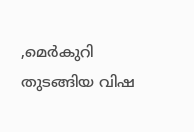,മെര്‍കുറി  തുടങ്ങിയ വിഷ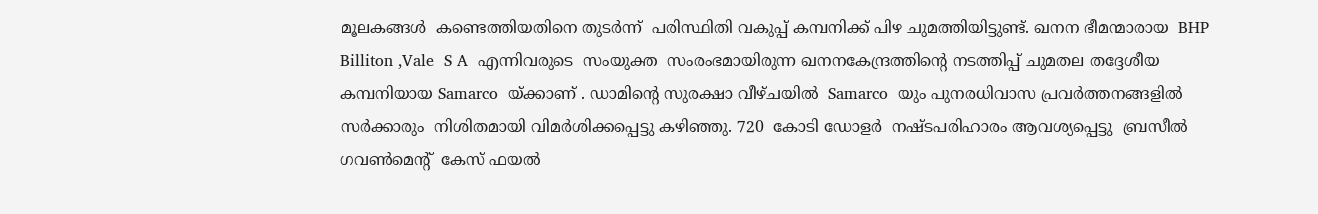മൂലകങ്ങള്‍  കണ്ടെത്തിയതിനെ തുടര്‍ന്ന്  പരിസ്ഥിതി വകുപ്പ് കമ്പനിക്ക് പിഴ ചുമത്തിയിട്ടുണ്ട്. ഖനന ഭീമന്മാരായ  BHP Billiton ,Vale  S A  എന്നിവരുടെ  സംയുക്ത  സംരംഭമായിരുന്ന ഖനനകേന്ദ്രത്തിന്‍റെ നടത്തിപ്പ് ചുമതല തദ്ദേശീയ കമ്പനിയായ Samarco  യ്ക്കാണ് . ഡാമിന്‍റെ സുരക്ഷാ വീഴ്ചയില്‍  Samarco  യും പുനരധിവാസ പ്രവര്‍ത്തനങ്ങളില്‍  സര്‍ക്കാരും  നിശിതമായി വിമര്‍ശിക്കപ്പെട്ടു കഴിഞ്ഞു. 720  കോടി ഡോളര്‍  നഷ്ടപരിഹാരം ആവശ്യപ്പെട്ടു  ബ്രസീല്‍ ഗവണ്‍മെന്‍റ്  കേസ് ഫയല്‍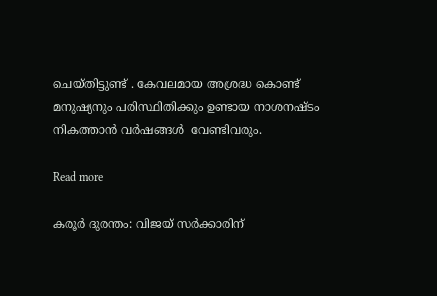ചെയ്തിട്ടുണ്ട് . കേവലമായ അശ്രദ്ധ കൊണ്ട് മനുഷ്യനും പരിസ്ഥിതിക്കും ഉണ്ടായ നാശനഷ്ടം  നികത്താന്‍ വര്‍ഷങ്ങള്‍  വേണ്ടിവരും.

Read more

കരൂർ ദുരന്തം: വിജയ് സർക്കാരിന്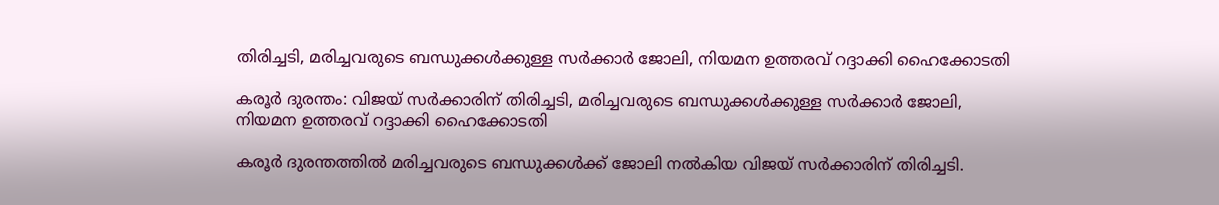തിരിച്ചടി, മരിച്ചവരുടെ ബന്ധുക്കൾക്കുള്ള സർക്കാർ ജോലി, നിയമന ഉത്തരവ് റദ്ദാക്കി ഹൈക്കോടതി

കരൂർ ദുരന്തം: വിജയ് സർക്കാരിന് തിരിച്ചടി, മരിച്ചവരുടെ ബന്ധുക്കൾക്കുള്ള സർക്കാർ ജോലി, നിയമന ഉത്തരവ് റദ്ദാക്കി ഹൈക്കോടതി

കരൂർ ദുരന്തത്തിൽ മരിച്ചവരുടെ ബന്ധുക്കൾക്ക് ജോലി നല്‍കിയ വിജയ് സര്‍ക്കാരിന് തിരിച്ചടി.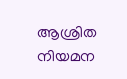ആശ്രിത നിയമന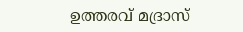ഉത്തരവ് മദ്രാസ്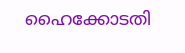ഹൈക്കോടതി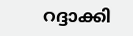റദ്ദാക്കി